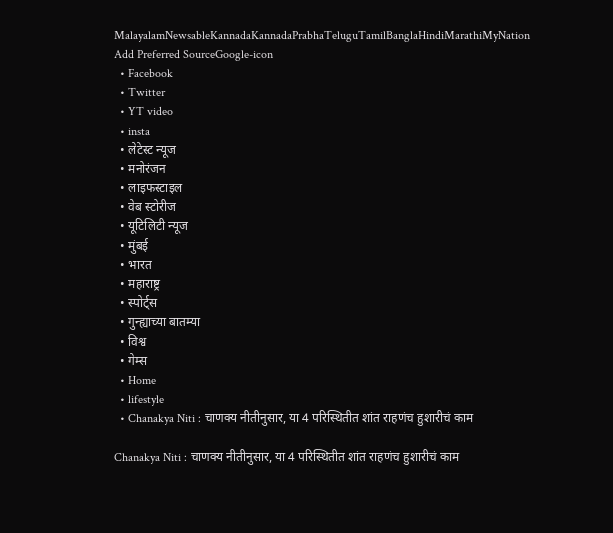MalayalamNewsableKannadaKannadaPrabhaTeluguTamilBanglaHindiMarathiMyNation
Add Preferred SourceGoogle-icon
  • Facebook
  • Twitter
  • YT video
  • insta
  • लेटेस्ट न्यूज
  • मनोरंजन
  • लाइफस्टाइल
  • वेब स्टोरीज
  • यूटिलिटी न्यूज
  • मुंबई
  • भारत
  • महाराष्ट्र
  • स्पोर्ट्स
  • गुन्ह्याच्या बातम्या
  • विश्व
  • गेम्स
  • Home
  • lifestyle
  • Chanakya Niti : चाणक्य नीतीनुसार, या 4 परिस्थितीत शांत राहणंच हुशारीचं काम

Chanakya Niti : चाणक्य नीतीनुसार, या 4 परिस्थितीत शांत राहणंच हुशारीचं काम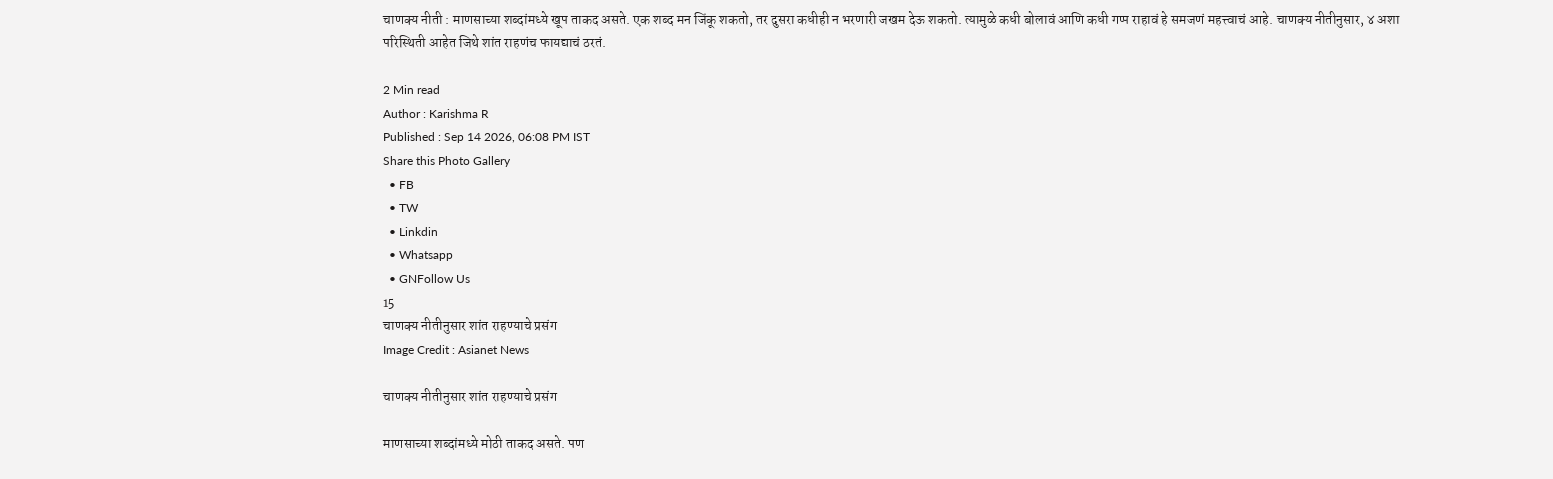चाणक्य नीती : माणसाच्या शब्दांमध्ये खूप ताकद असते. एक शब्द मन जिंकू शकतो, तर दुसरा कधीही न भरणारी जखम देऊ शकतो. त्यामुळे कधी बोलावं आणि कधी गप्प राहावं हे समजणं महत्त्वाचं आहे. चाणक्य नीतीनुसार, ४ अशा परिस्थिती आहेत जिथे शांत राहणंच फायद्याचं ठरतं.

2 Min read
Author : Karishma R
Published : Sep 14 2026, 06:08 PM IST
Share this Photo Gallery
  • FB
  • TW
  • Linkdin
  • Whatsapp
  • GNFollow Us
15
चाणक्य नीतीनुसार शांत राहण्याचे प्रसंग
Image Credit : Asianet News

चाणक्य नीतीनुसार शांत राहण्याचे प्रसंग

माणसाच्या शब्दांमध्ये मोठी ताकद असते. पण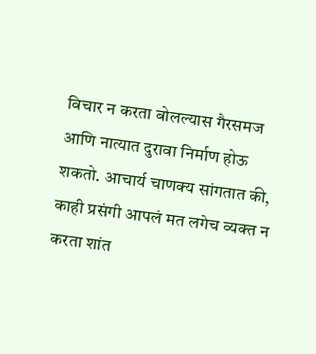विचार न करता बोलल्यास गैरसमज आणि नात्यात दुरावा निर्माण होऊ शकतो. आचार्य चाणक्य सांगतात की, काही प्रसंगी आपलं मत लगेच व्यक्त न करता शांत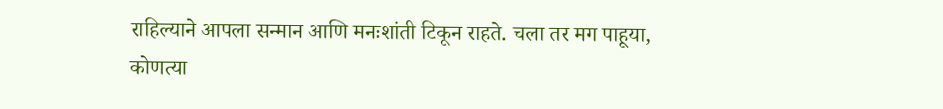राहिल्याने आपला सन्मान आणि मनःशांती टिकून राहते. चला तर मग पाहूया, कोणत्या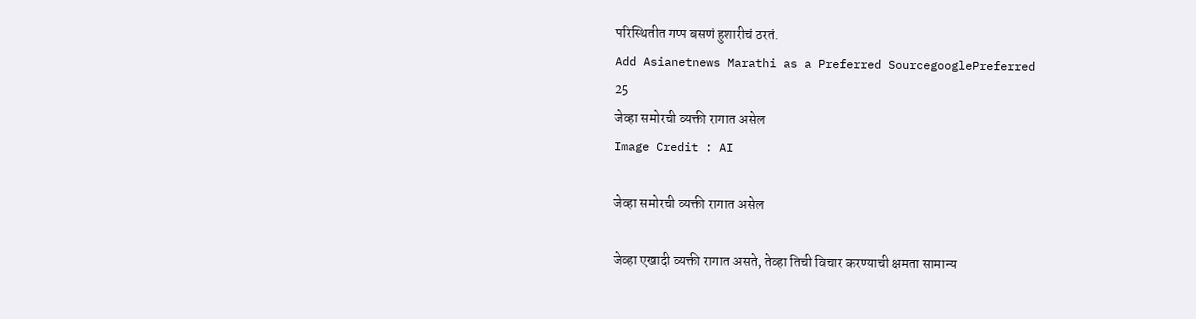परिस्थितीत गप्प बसणं हुशारीचं ठरतं.
Add Asianetnews Marathi as a Preferred SourcegooglePreferred
25
जेव्हा समोरची व्यक्ती रागात असेल
Image Credit : AI

जेव्हा समोरची व्यक्ती रागात असेल

जेव्हा एखादी व्यक्ती रागात असते, तेव्हा तिची विचार करण्याची क्षमता सामान्य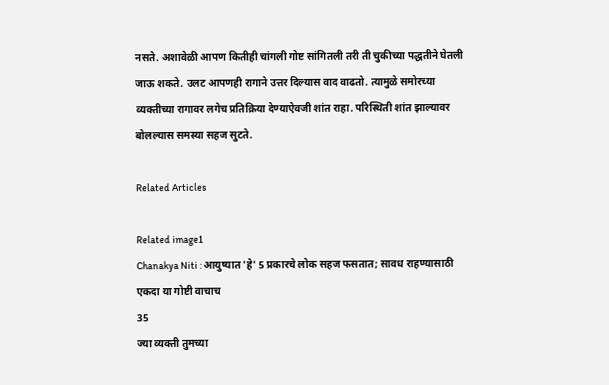नसते. अशावेळी आपण कितीही चांगली गोष्ट सांगितली तरी ती चुकीच्या पद्धतीने घेतली जाऊ शकते. उलट आपणही रागाने उत्तर दिल्यास वाद वाढतो. त्यामुळे समोरच्या व्यक्तीच्या रागावर लगेच प्रतिक्रिया देण्याऐवजी शांत राहा. परिस्थिती शांत झाल्यावर बोलल्यास समस्या सहज सुटते.

Related Articles

Related image1
Chanakya Niti : आयुष्यात 'हे' 5 प्रकारचे लोक सहज फसतात; सावध राहण्यासाठी एकदा या गोष्टी वाचाच
35
ज्या व्यक्ती तुमच्या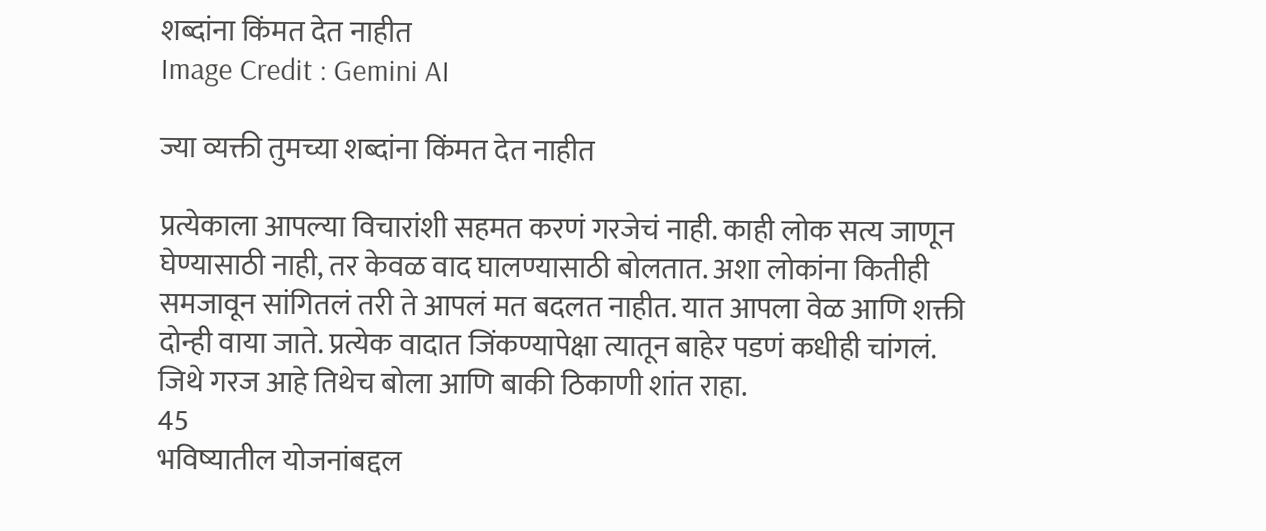शब्दांना किंमत देत नाहीत
Image Credit : Gemini AI

ज्या व्यक्ती तुमच्या शब्दांना किंमत देत नाहीत

प्रत्येकाला आपल्या विचारांशी सहमत करणं गरजेचं नाही. काही लोक सत्य जाणून घेण्यासाठी नाही, तर केवळ वाद घालण्यासाठी बोलतात. अशा लोकांना कितीही समजावून सांगितलं तरी ते आपलं मत बदलत नाहीत. यात आपला वेळ आणि शक्ती दोन्ही वाया जाते. प्रत्येक वादात जिंकण्यापेक्षा त्यातून बाहेर पडणं कधीही चांगलं. जिथे गरज आहे तिथेच बोला आणि बाकी ठिकाणी शांत राहा.
45
भविष्यातील योजनांबद्दल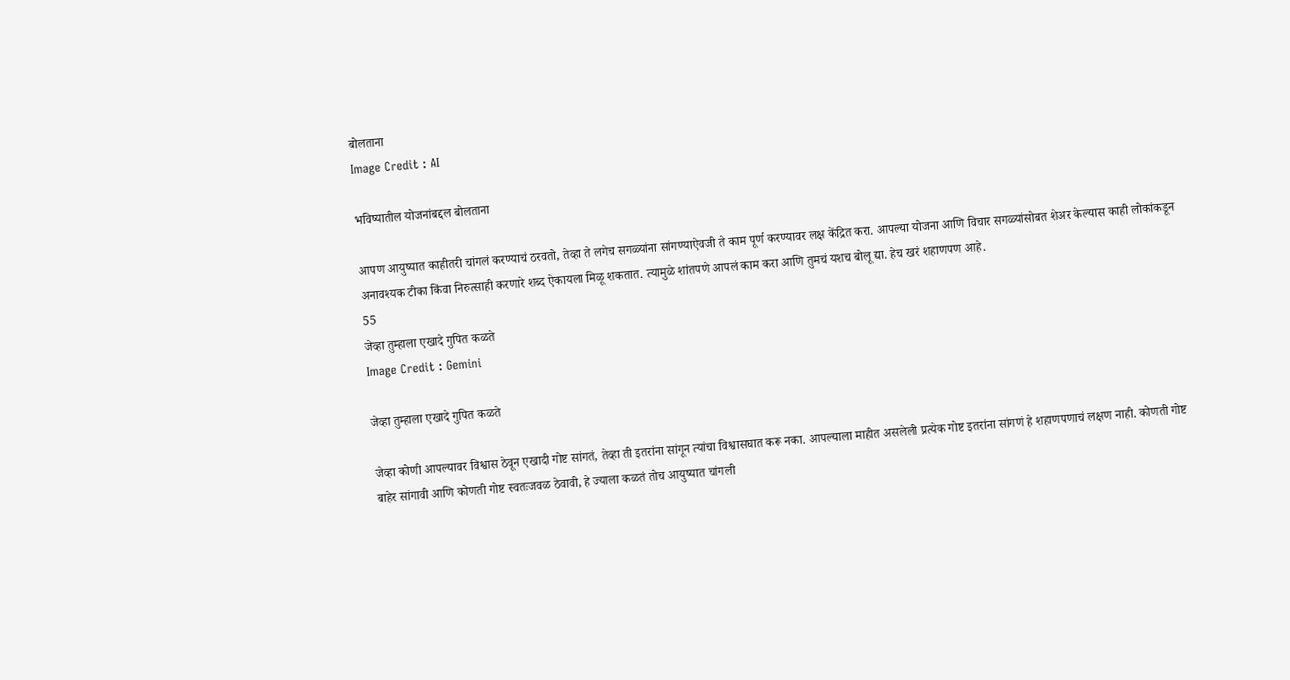बोलताना
Image Credit : AI

भविष्यातील योजनांबद्दल बोलताना

आपण आयुष्यात काहीतरी चांगलं करण्याचं ठरवतो, तेव्हा ते लगेच सगळ्यांना सांगण्याऐवजी ते काम पूर्ण करण्यावर लक्ष केंद्रित करा. आपल्या योजना आणि विचार सगळ्यांसोबत शेअर केल्यास काही लोकांकडून अनावश्यक टीका किंवा निरुत्साही करणारे शब्द ऐकायला मिळू शकतात. त्यामुळे शांतपणे आपलं काम करा आणि तुमचं यशच बोलू द्या. हेच खरं शहाणपण आहे.
55
जेव्हा तुम्हाला एखादे गुपित कळते
Image Credit : Gemini

जेव्हा तुम्हाला एखादे गुपित कळते

जेव्हा कोणी आपल्यावर विश्वास ठेवून एखादी गोष्ट सांगतं, तेव्हा ती इतरांना सांगून त्यांचा विश्वासघात करू नका. आपल्याला माहीत असलेली प्रत्येक गोष्ट इतरांना सांगणं हे शहाणपणाचं लक्षण नाही. कोणती गोष्ट बाहेर सांगावी आणि कोणती गोष्ट स्वतःजवळ ठेवावी, हे ज्याला कळतं तोच आयुष्यात चांगली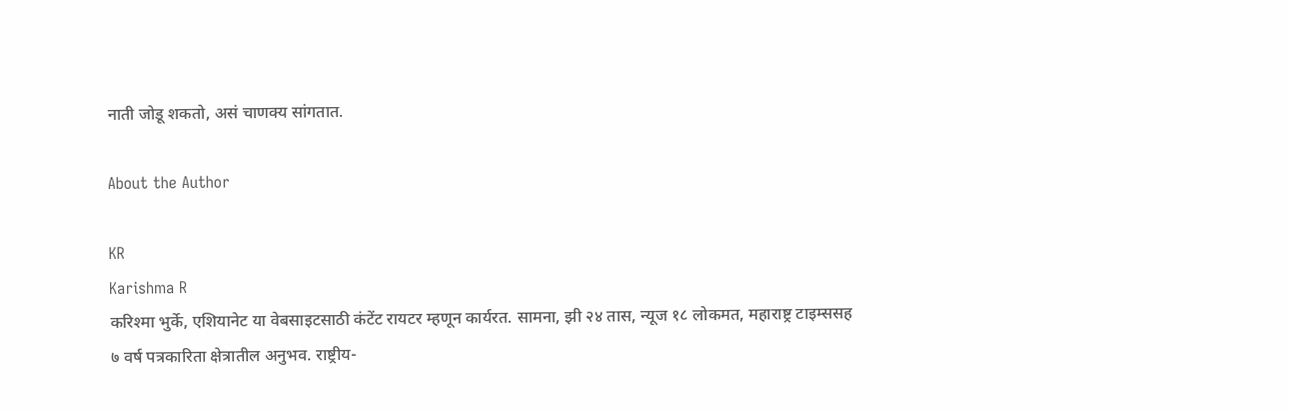नाती जोडू शकतो, असं चाणक्य सांगतात.

About the Author

KR
Karishma R
करिश्मा भुर्के, एशियानेट या वेबसाइटसाठी कंटेंट रायटर म्हणून कार्यरत. सामना, झी २४ तास, न्यूज १८ लोकमत, महाराष्ट्र टाइम्ससह ७ वर्ष पत्रकारिता क्षेत्रातील अनुभव. राष्ट्रीय-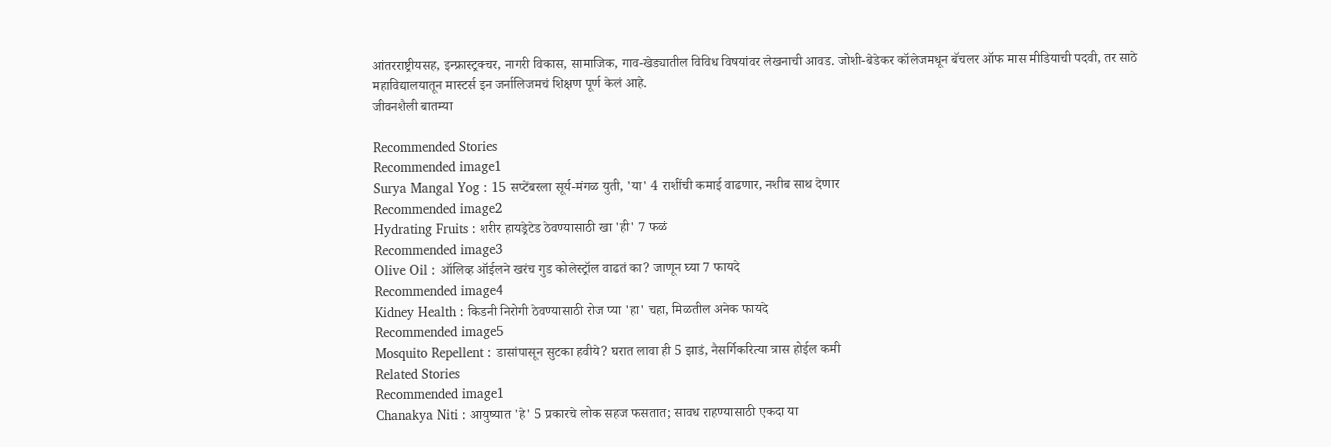आंतरराष्ट्रीयसह, इन्फ्रास्ट्रक्चर, नागरी विकास, सामाजिक, गाव-खेड्यातील विविध विषयांवर लेखनाची आवड. जोशी-बेडेकर कॉलेजमधून बॅचलर ऑफ मास मीडियाची पदवी, तर साठे महाविद्यालयातून मास्टर्स इन जर्नालिजमचं शिक्षण पूर्ण केलं आहे.
जीवनशैली बातम्या

Recommended Stories
Recommended image1
Surya Mangal Yog : 15 सप्टेंबरला सूर्य-मंगळ युती, 'या' 4 राशींची कमाई वाढणार, नशीब साथ देणार
Recommended image2
Hydrating Fruits : शरीर हायड्रेटेड ठेवण्यासाठी खा 'ही' 7 फळं
Recommended image3
Olive Oil : ऑलिव्ह ऑईलने खरंच गुड कोलेस्ट्रॉल वाढतं का? जाणून घ्या 7 फायदे
Recommended image4
Kidney Health : किडनी निरोगी ठेवण्यासाठी रोज प्या 'हा' चहा, मिळतील अनेक फायदे
Recommended image5
Mosquito Repellent : डासांपासून सुटका हवीये? घरात लावा ही 5 झाडं, नैसर्गिकरित्या त्रास होईल कमी
Related Stories
Recommended image1
Chanakya Niti : आयुष्यात 'हे' 5 प्रकारचे लोक सहज फसतात; सावध राहण्यासाठी एकदा या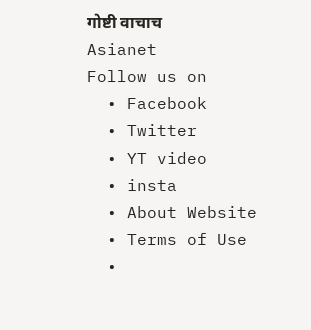गोष्टी वाचाच
Asianet
Follow us on
  • Facebook
  • Twitter
  • YT video
  • insta
  • About Website
  • Terms of Use
  •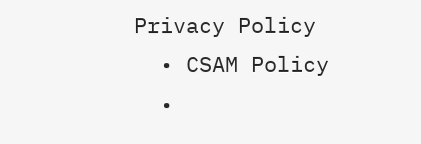Privacy Policy
  • CSAM Policy
  •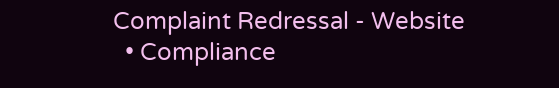Complaint Redressal - Website
  • Compliance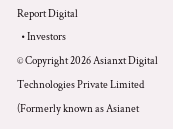Report Digital
  • Investors
© Copyright 2026 Asianxt Digital Technologies Private Limited (Formerly known as Asianet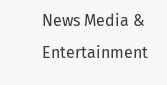News Media & Entertainment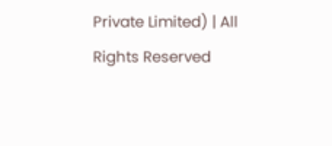Private Limited) | All Rights Reserved